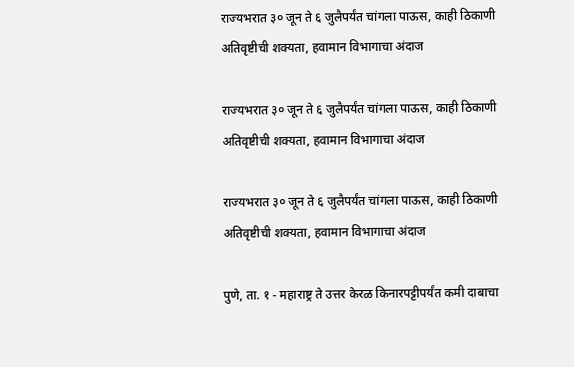राज्यभरात ३० जून ते ६ जुलैपर्यंत चांगला पाऊस, काही ठिकाणी अतिवृष्टीची शक्यता, हवामान विभागाचा अंदाज

राज्यभरात ३० जून ते ६ जुलैपर्यंत चांगला पाऊस, काही ठिकाणी अतिवृष्टीची शक्यता, हवामान विभागाचा अंदाज

राज्यभरात ३० जून ते ६ जुलैपर्यंत चांगला पाऊस, काही ठिकाणी अतिवृष्टीची शक्यता, हवामान विभागाचा अंदाज

पुणे, ता. १ - महाराष्ट्र ते उत्तर केरळ किनारपट्टीपर्यंत कमी दाबाचा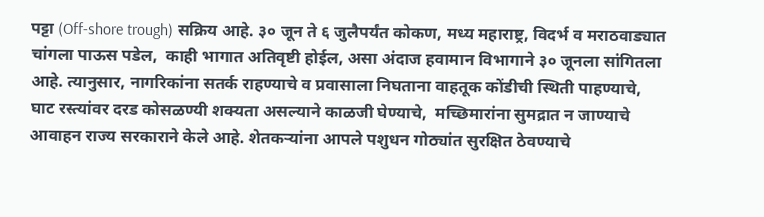पट्टा (Off-shore trough) सक्रिय आहे. ३० जून ते ६ जुलैपर्यंत कोकण, मध्य महाराष्ट्र, विदर्भ व मराठवाड्यात चांगला पाऊस पडेल,  काही भागात अतिवृष्टी होईल, असा अंदाज हवामान विभागाने ३० जूनला सांगितला आहे. त्यानुसार, नागरिकांना सतर्क राहण्याचे व प्रवासाला निघताना वाहतूक कोंडीची स्थिती पाहण्याचे, घाट रस्त्यांवर दरड कोसळण्यी शक्यता असल्याने काळजी घेण्याचे,  मच्छिमारांना सुमद्रात न जाण्याचे आवाहन राज्य सरकाराने केले आहे. शेतकऱ्यांना आपले पशुधन गोठ्यांत सुरक्षित ठेवण्याचे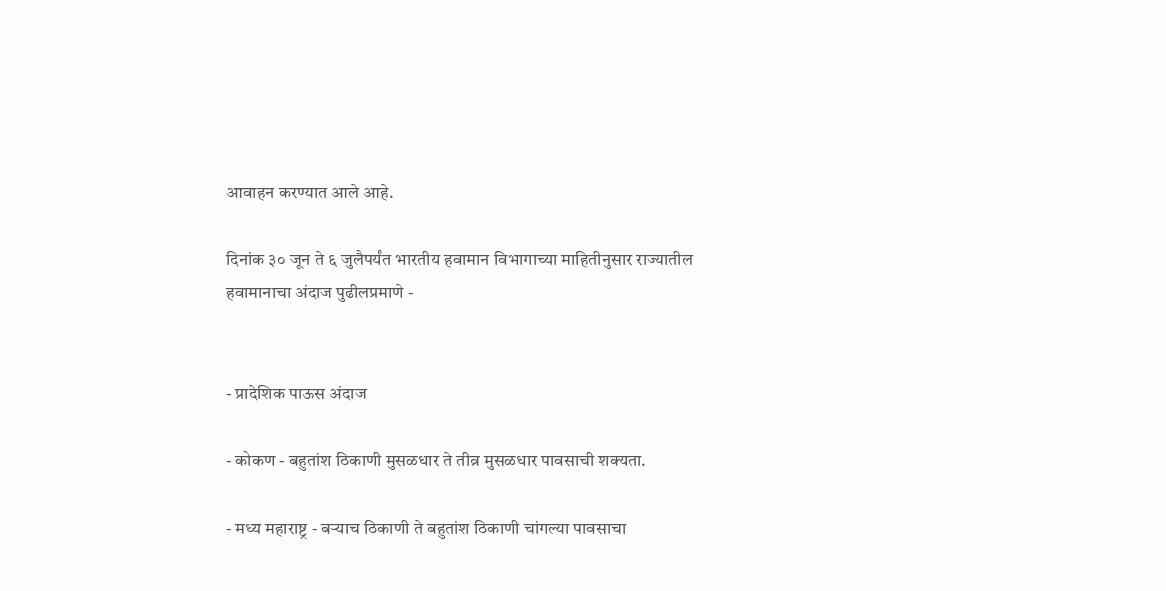आवाहन करण्यात आले आहे.

दिनांक ३० जून ते ६ जुलैपर्यंत भारतीय हवामान विभागाच्या माहितीनुसार राज्यातील हवामानाचा अंदाज पुढीलप्रमाणे -


- प्रादेशिक पाऊस अंदाज

- कोकण - बहुतांश ठिकाणी मुसळधार ते तीव्र मुसळधार पावसाची शक्यता.

- मध्य महाराष्ट्र - बऱ्याच ठिकाणी ते बहुतांश ठिकाणी चांगल्या पावसाचा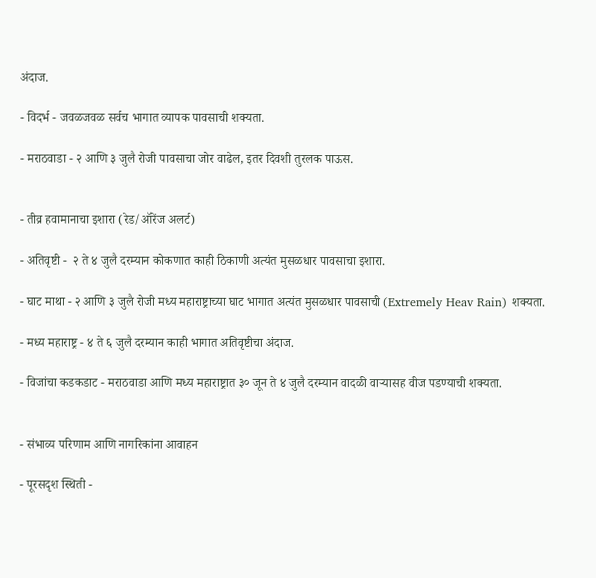अंदाज.

- विदर्भ - जवळजवळ सर्वच भागात व्यापक पावसाची शक्यता.

- मराठवाडा - २ आणि ३ जुलै रोजी पावसाचा जोर वाढेल, इतर दिवशी तुरलक पाऊस.


- तीव्र हवामानाचा इशारा (रेड/ऑरेंज अलर्ट)

- अतिवृष्टी -  २ ते ४ जुलै दरम्यान कोकणात काही ठिकाणी अत्यंत मुसळधार पावसाचा इशारा.

- घाट माथा - २ आणि ३ जुलै रोजी मध्य महाराष्ट्राच्या घाट भागात अत्यंत मुसळधार पावसाची (Extremely Heav Rain) शक्यता.

- मध्य महाराष्ट्र - ४ ते ६ जुलै दरम्यान काही भागात अतिवृष्टीचा अंदाज.

- विजांचा कडकडाट - मराठवाडा आणि मध्य महाराष्ट्रात ३० जून ते ४ जुलै दरम्यान वादळी वाऱ्यासह वीज पडण्याची शक्यता.


- संभाव्य परिणाम आणि नागरिकांना आवाहन

- पूरसदृश स्थिती -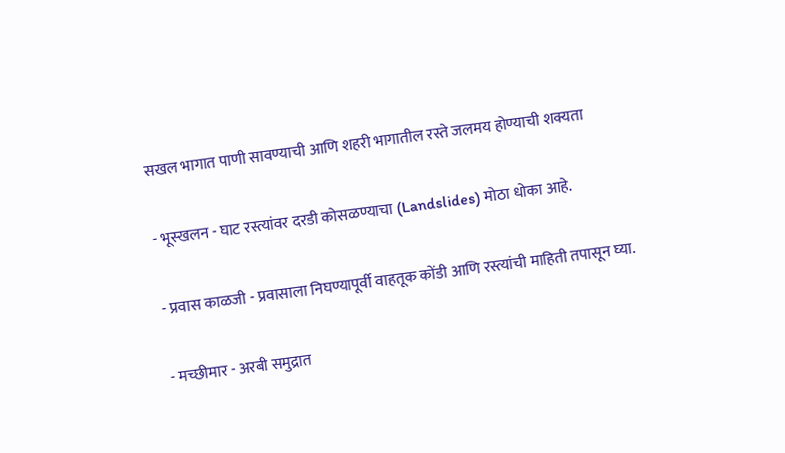सखल भागात पाणी सावण्याची आणि शहरी भागातील रस्ते जलमय होण्याची शक्यता

- भूस्खलन - घाट रस्त्यांवर दरडी कोसळण्याचा (Landslides) मोठा धोका आहे.

- प्रवास काळजी - प्रवासाला निघण्यापूर्वी वाहतूक कोंडी आणि रस्त्यांची माहिती तपासून घ्या.

- मच्छीमार - अरबी समुद्रात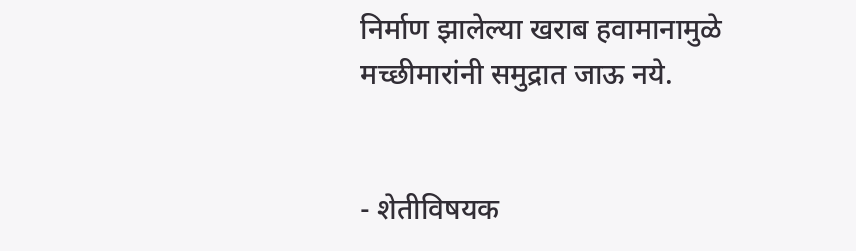निर्माण झालेल्या खराब हवामानामुळे मच्छीमारांनी समुद्रात जाऊ नये.


- शेतीविषयक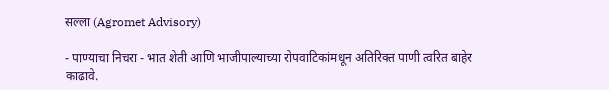सल्ला (Agromet Advisory)

- पाण्याचा निचरा - भात शेती आणि भाजीपाल्याच्या रोपवाटिकांमधून अतिरिक्त पाणी त्वरित बाहेर काढावे.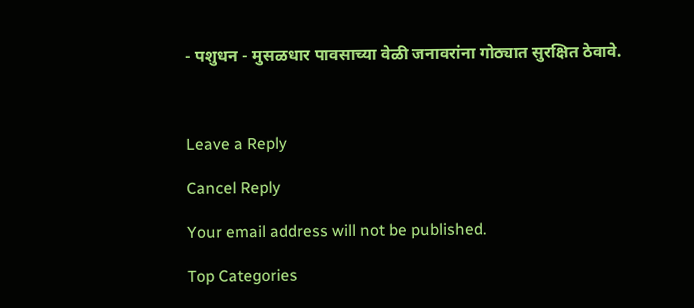- पशुधन - मुसळधार पावसाच्या वेळी जनावरांना गोठ्यात सुरक्षित ठेवावे.



Leave a Reply

Cancel Reply

Your email address will not be published.

Top Categories